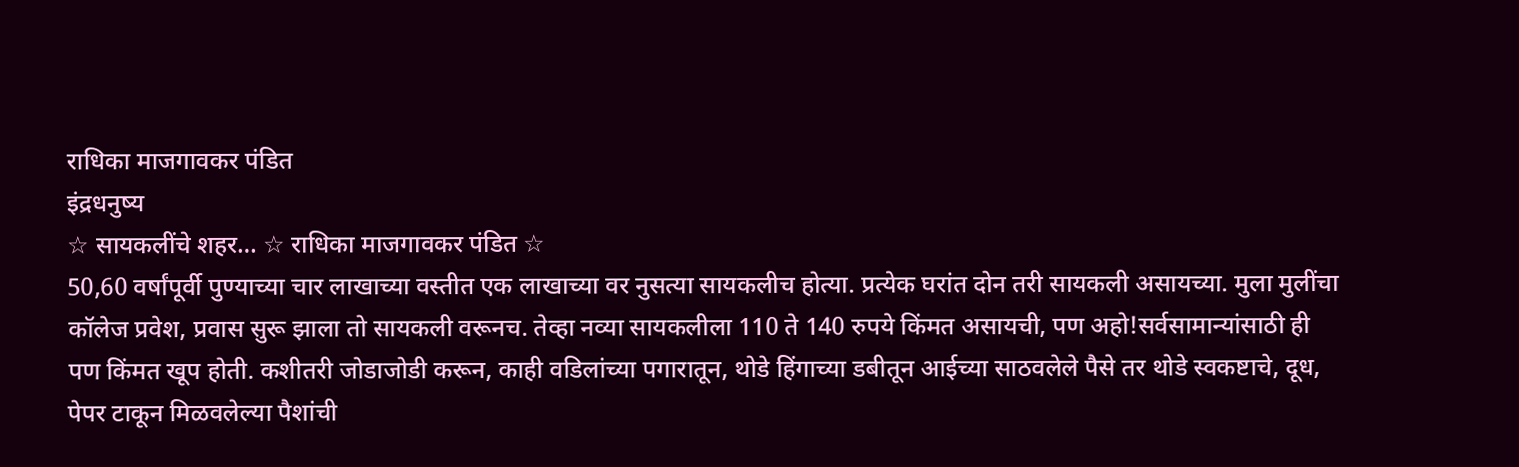राधिका माजगावकर पंडित
इंद्रधनुष्य
☆ सायकलींचे शहर… ☆ राधिका माजगावकर पंडित ☆
50,60 वर्षांपूर्वी पुण्याच्या चार लाखाच्या वस्तीत एक लाखाच्या वर नुसत्या सायकलीच होत्या. प्रत्येक घरांत दोन तरी सायकली असायच्या. मुला मुलींचा कॉलेज प्रवेश, प्रवास सुरू झाला तो सायकली वरूनच. तेव्हा नव्या सायकलीला 110 ते 140 रुपये किंमत असायची, पण अहो!सर्वसामान्यांसाठी ही पण किंमत खूप होती. कशीतरी जोडाजोडी करून, काही वडिलांच्या पगारातून, थोडे हिंगाच्या डबीतून आईच्या साठवलेले पैसे तर थोडे स्वकष्टाचे, दूध, पेपर टाकून मिळवलेल्या पैशांची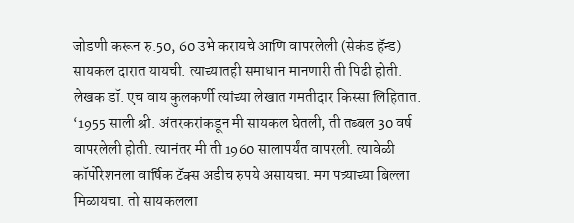जोडणी करून रु.50, 60 उभे करायचे आणि वापरलेली (सेकंड हॅन्ड) सायकल दारात यायची. त्याच्यातही समाधान मानणारी ती पिढी होती.
लेखक डॉ. एच वाय कुलकर्णी त्यांच्या लेखात गमतीदार किस्सा लिहितात. ‘1955 साली श्री. अंतरकरांकडून मी सायकल घेतली, ती तब्बल 30 वर्ष वापरलेली होती. त्यानंतर मी ती 1960 सालापर्यंत वापरली. त्यावेळी कॉर्पोरेशनला वार्षिक टॅक्स अडीच रुपये असायचा. मग पत्र्याच्या बिल्ला मिळायचा. तो सायकलला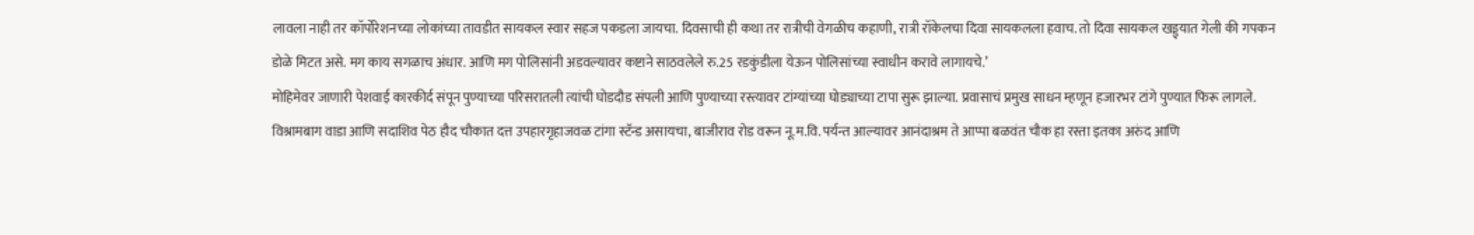लावला नाही तर कॉर्पोरेशनच्या लोकांच्या तावडीत सायकल स्वार सहज पकडला जायचा. दिवसाची ही कथा तर रात्रीची वेगळीच कहाणी, रात्री रॉकेलचा दिवा सायकलला हवाच. तो दिवा सायकल खड्ड्यात गेली की गपकन डोळे मिटत असे. मग काय सगळाच अंधार. आणि मग पोलिसांनी अडवल्यावर कष्टाने साठवलेले रु.25 रडकुंडीला येऊन पोलिसांच्या स्वाधीन करावे लागायचे.’
मोहिमेवर जाणारी पेशवाई कारकीर्द संपून पुण्याच्या परिसरातली त्यांची घोडदौड संपली आणि पुण्याच्या रस्त्यावर टांग्यांच्या घोड्याच्या टापा सुरू झाल्या. प्रवासाचं प्रमुख साधन म्हणून हजारभर टांगे पुण्यात फिरू लागले. विश्रामबाग वाडा आणि सदाशिव पेठ हौद चौकात दत्त उपहारगृहाजवळ टांगा स्टॅन्ड असायचा, बाजीराव रोड वरून नू.म.वि. पर्यन्त आल्यावर आनंदाश्रम ते आप्पा बळवंत चौक हा रस्ता इतका अरुंद आणि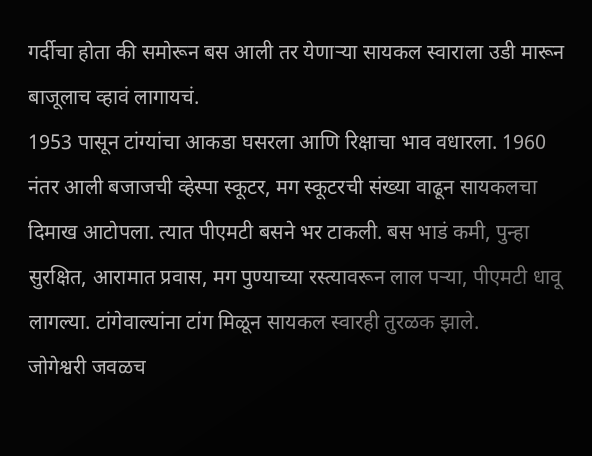गर्दीचा होता की समोरून बस आली तर येणाऱ्या सायकल स्वाराला उडी मारून बाजूलाच व्हावं लागायचं.
1953 पासून टांग्यांचा आकडा घसरला आणि रिक्षाचा भाव वधारला. 1960 नंतर आली बजाजची व्हेस्पा स्कूटर, मग स्कूटरची संख्या वाढून सायकलचा दिमाख आटोपला. त्यात पीएमटी बसने भर टाकली. बस भाडं कमी, पुन्हा सुरक्षित, आरामात प्रवास, मग पुण्याच्या रस्त्यावरून लाल पऱ्या, पीएमटी धावू लागल्या. टांगेवाल्यांना टांग मिळून सायकल स्वारही तुरळक झाले.
जोगेश्वरी जवळच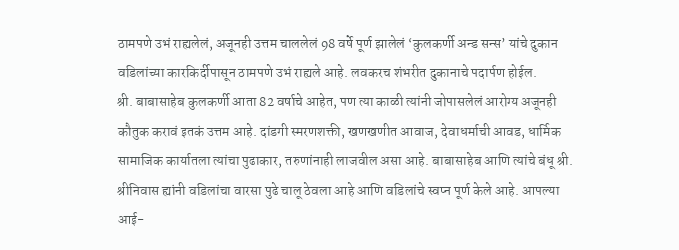ठामपणे उभं राह्यलेलं, अजूनही उत्तम चाललेलं 98 वर्षे पूर्ण झालेलं ‘कुलकर्णी अन्ड सन्स’ यांचे दुकान वडिलांच्या कारकिर्दीपासून ठामपणे उभं राह्यले आहे. लवकरच शंभरीत दुकानाचे पदार्पण होईल.
श्री. बाबासाहेब कुलकर्णी आता 82 वर्षाचे आहेत, पण त्या काळी त्यांनी जोपासलेलं आरोग्य अजूनही कौतुक करावं इतकं उत्तम आहे. दांडगी स्मरणशक्ती, खणखणीत आवाज, देवाधर्माची आवड, धार्मिक सामाजिक कार्यातला त्यांचा पुढाकार, तरुणांनाही लाजवील असा आहे. बाबासाहेब आणि त्यांचे बंधू श्री. श्रीनिवास ह्यांनी वडिलांचा वारसा पुढे चालू ठेवला आहे आणि वडिलांचे स्वप्न पूर्ण केले आहे. आपल्या आई-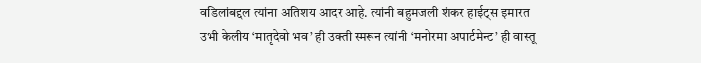वडिलांबद्दल त्यांना अतिशय आदर आहे. त्यांनी बहुमजली शंकर हाईट्स इमारत उभी केलीय ‘मातृदेवो भव’ ही उक्ती स्मरून त्यांनी ‘मनोरमा अपार्टमेन्ट’ ही वास्तू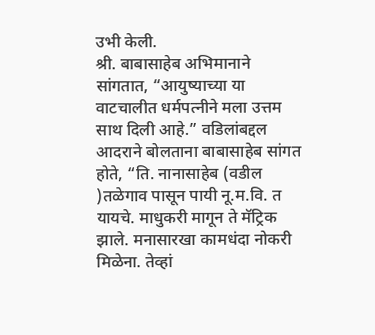उभी केली.
श्री. बाबासाहेब अभिमानाने सांगतात, “आयुष्याच्या या वाटचालीत धर्मपत्नीने मला उत्तम साथ दिली आहे.” वडिलांबद्दल आदराने बोलताना बाबासाहेब सांगत होते, “ति. नानासाहेब (वडील )तळेगाव पासून पायी नू.म.वि. त यायचे. माधुकरी मागून ते मॅट्रिक झाले. मनासारखा कामधंदा नोकरी मिळेना. तेव्हां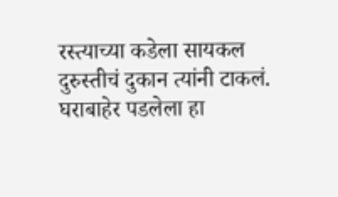रस्त्याच्या कडेला सायकल दुरुस्तीचं दुकान त्यांनी टाकलं. घराबाहेर पडलेला हा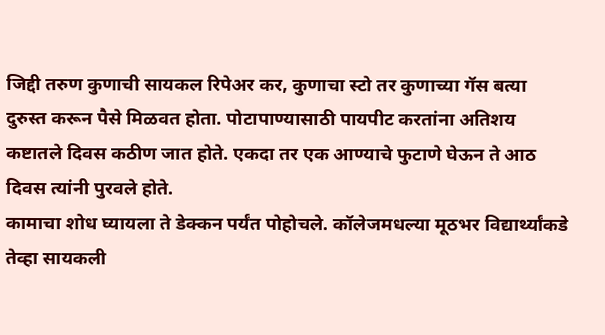जिद्दी तरुण कुणाची सायकल रिपेअर कर, कुणाचा स्टो तर कुणाच्या गॅस बत्या दुरुस्त करून पैसे मिळवत होता. पोटापाण्यासाठी पायपीट करतांना अतिशय कष्टातले दिवस कठीण जात होते. एकदा तर एक आण्याचे फुटाणे घेऊन ते आठ दिवस त्यांनी पुरवले होते.
कामाचा शोध घ्यायला ते डेक्कन पर्यंत पोहोचले. कॉलेजमधल्या मूठभर विद्यार्थ्यांकडे तेव्हा सायकली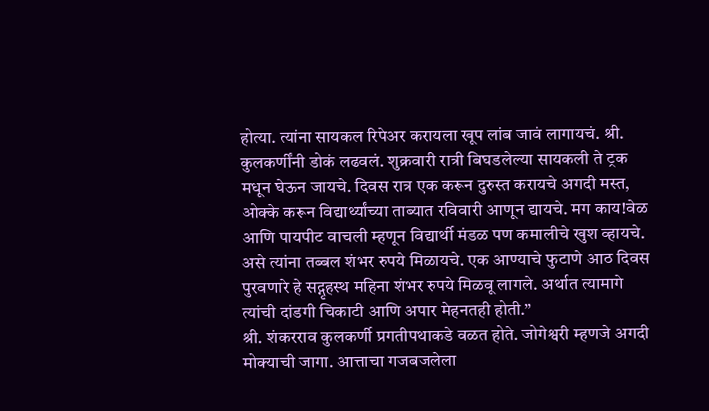होत्या. त्यांना सायकल रिपेअर करायला खूप लांब जावं लागायचं. श्री. कुलकर्णींनी डोकं लढवलं. शुक्रवारी रात्री बिघडलेल्या सायकली ते ट्रक मधून घेऊन जायचे. दिवस रात्र एक करून दुरुस्त करायचे अगदी मस्त, ओक्के करून विद्यार्थ्यांच्या ताब्यात रविवारी आणून द्यायचे. मग काय!वेळ आणि पायपीट वाचली म्हणून विद्यार्थी मंडळ पण कमालीचे खुश व्हायचे. असे त्यांना तब्बल शंभर रुपये मिळायचे. एक आण्याचे फुटाणे आठ दिवस पुरवणारे हे सद्गृहस्थ महिना शंभर रुपये मिळवू लागले. अर्थात त्यामागे त्यांची दांडगी चिकाटी आणि अपार मेहनतही होती.”
श्री. शंकरराव कुलकर्णी प्रगतीपथाकडे वळत होते. जोगेश्वरी म्हणजे अगदी मोक्याची जागा. आत्ताचा गजबजलेला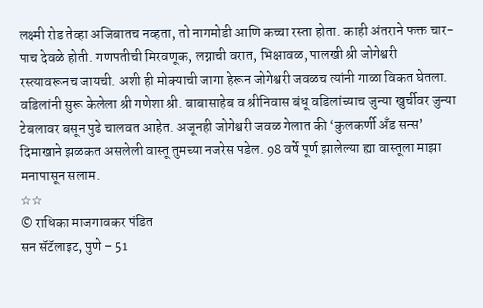लक्ष्मी रोड तेव्हा अजिबातच नव्हता, तो नागमोडी आणि कच्चा रस्ता होता. काही अंतराने फक्त चार-पाच देवळे होती. गणपतीची मिरवणूक, लग्नाची वरात, भिक्षावळ, पालखी श्री जोगेश्वरी रस्त्यावरूनच जायची. अशी ही मोक्याची जागा हेरून जोगेश्वरी जवळच त्यांनी गाळा विकत घेतला. वडिलांनी सुरू केलेला श्री गणेशा श्री. बाबासाहेब व श्रीनिवास बंधू वडिलांच्याच जुन्या खुर्चीवर जुन्या टेबलावर बसून पुढे चालवत आहेत. अजूनही जोगेश्वरी जवळ गेलात की ‘कुलकर्णी अँड सन्स’ दिमाखाने झळकत असलेली वास्तू तुमच्या नजरेस पडेल. 98 वर्षे पूर्ण झालेल्या ह्या वास्तूला माझा मनापासून सलाम.
☆☆
© राधिका माजगावकर पंडित
सन सॅटॅलाइट, पुणे – 51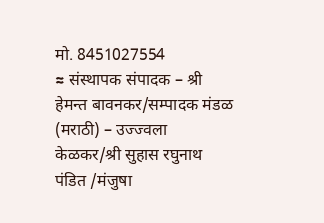मो. 8451027554
≈ संस्थापक संपादक – श्री हेमन्त बावनकर/सम्पादक मंडळ (मराठी) – उज्ज्वला केळकर/श्री सुहास रघुनाथ पंडित /मंजुषा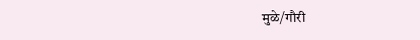मुळे/गौरी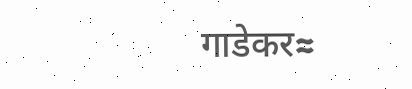गाडेकर≈